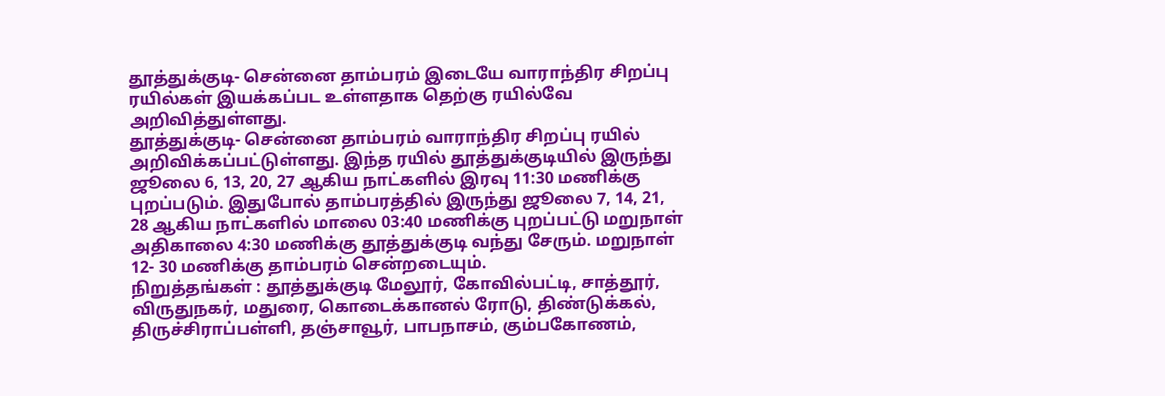தூத்துக்குடி- சென்னை தாம்பரம் இடையே வாராந்திர சிறப்பு ரயில்கள் இயக்கப்பட உள்ளதாக தெற்கு ரயில்வே அறிவித்துள்ளது.
தூத்துக்குடி- சென்னை தாம்பரம் வாராந்திர சிறப்பு ரயில் அறிவிக்கப்பட்டுள்ளது. இந்த ரயில் தூத்துக்குடியில் இருந்து ஜூலை 6, 13, 20, 27 ஆகிய நாட்களில் இரவு 11:30 மணிக்கு புறப்படும். இதுபோல் தாம்பரத்தில் இருந்து ஜூலை 7, 14, 21, 28 ஆகிய நாட்களில் மாலை 03:40 மணிக்கு புறப்பட்டு மறுநாள் அதிகாலை 4:30 மணிக்கு தூத்துக்குடி வந்து சேரும். மறுநாள் 12- 30 மணிக்கு தாம்பரம் சென்றடையும்.
நிறுத்தங்கள் : தூத்துக்குடி மேலூர், கோவில்பட்டி, சாத்தூர், விருதுநகர், மதுரை, கொடைக்கானல் ரோடு, திண்டுக்கல், திருச்சிராப்பள்ளி, தஞ்சாவூர், பாபநாசம், கும்பகோணம்,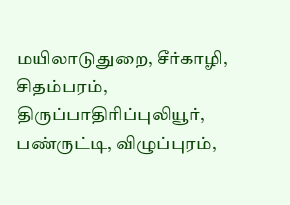மயிலாடுதுறை, சீர்காழி, சிதம்பரம், திருப்பாதிரிப்புலியூர், பண்ருட்டி, விழுப்புரம்,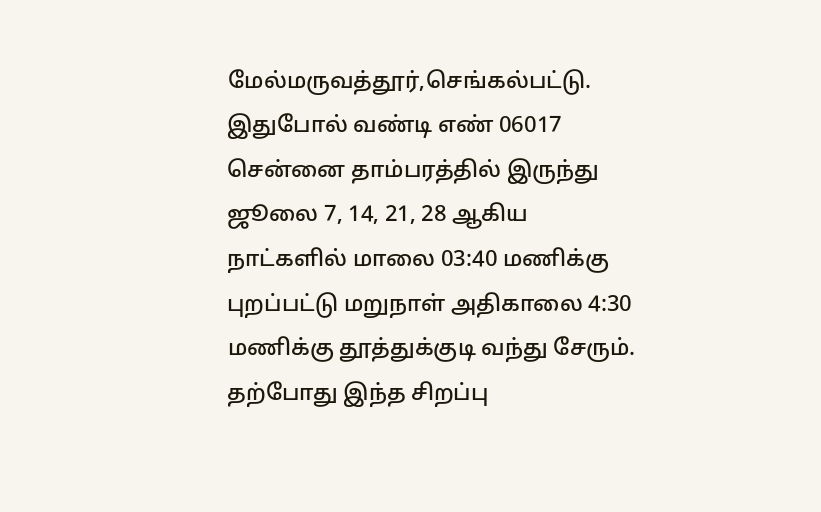மேல்மருவத்தூர்,செங்கல்பட்டு.
இதுபோல் வண்டி எண் 06017 சென்னை தாம்பரத்தில் இருந்து ஜூலை 7, 14, 21, 28 ஆகிய நாட்களில் மாலை 03:40 மணிக்கு புறப்பட்டு மறுநாள் அதிகாலை 4:30 மணிக்கு தூத்துக்குடி வந்து சேரும். தற்போது இந்த சிறப்பு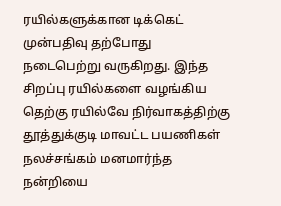ரயில்களுக்கான டிக்கெட் முன்பதிவு தற்போது நடைபெற்று வருகிறது. இந்த சிறப்பு ரயில்களை வழங்கிய தெற்கு ரயில்வே நிர்வாகத்திற்கு தூத்துக்குடி மாவட்ட பயணிகள் நலச்சங்கம் மனமார்ந்த நன்றியை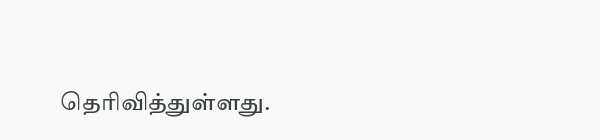தெரிவித்துள்ளது.